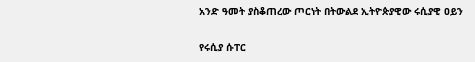አንድ ዓመት ያስቆጠረው ጦርነት በትውልደ ኢትዮጵያዊው ሩሲያዊ ዐይን

የሩሲያ ሱፐር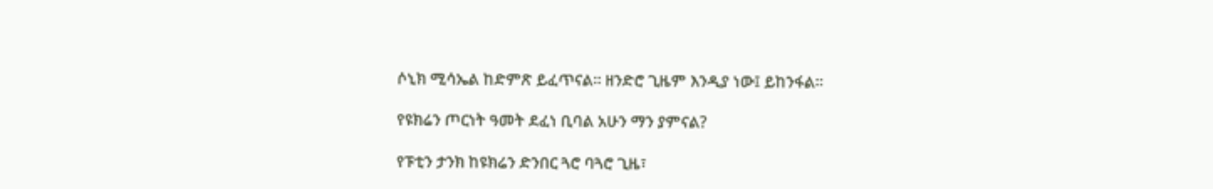ሶኒክ ሚሳኤል ከድምጽ ይፈጥናል። ዘንድሮ ጊዜም እንዲያ ነው፤ ይከንፋል።

የዩክሬን ጦርነት ዓመት ደፈነ ቢባል አሁን ማን ያምናል?

የፑቲን ታንክ ከዩክሬን ድንበር ጓሮ ባጓሮ ጊዜ፣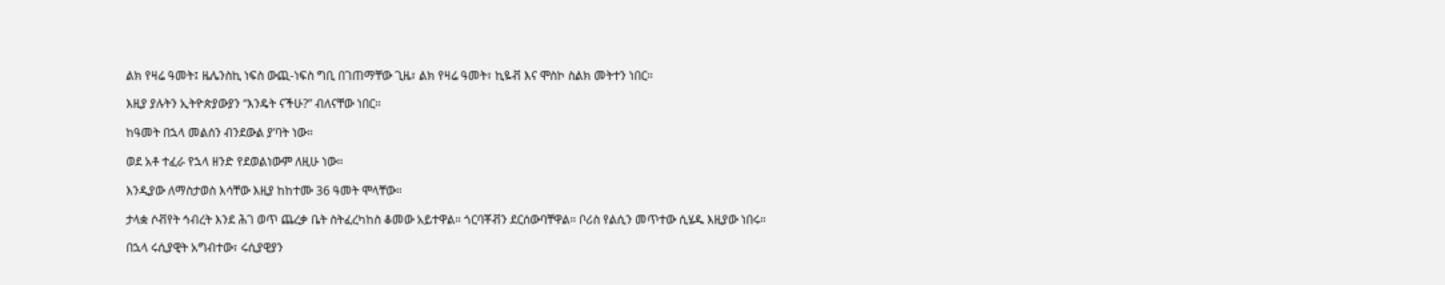ልክ የዛሬ ዓመት፤ ዜሌንስኪ ነፍስ ውጪ-ነፍስ ግቢ በገጠማቸው ጊዜ፣ ልክ የዛሬ ዓመት፣ ኪዬቭ እና ሞስኮ ስልክ መትተን ነበር።

እዚያ ያሉትን ኢትዮጵያውያን “እንዴት ናችሁ?” ብለናቸው ነበር።

ከዓመት በኋላ መልሰን ብንደውል ያ’ባት ነው።

ወደ አቶ ተፈራ የኋላ ዘንድ የደወልነውም ለዚሁ ነው።

እንዲያው ለማስታወስ እሳቸው እዚያ ከከተሙ 36 ዓመት ሞላቸው።

ታላቋ ሶቭየት ኅብረት እንደ ሕገ ወጥ ጨረቃ ቤት ስትፈረካከስ ቆመው አይተዋል። ጎርባቾቭን ደርሰውባቸዋል። ቦሪስ የልሲን መጥተው ሲሄዱ እዚያው ነበሩ።

በኋላ ሩሲያዊት አግብተው፣ ሩሲያዊያን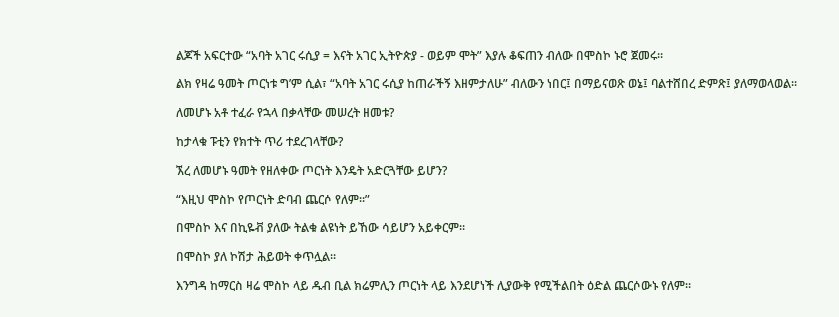ልጆች አፍርተው “አባት አገር ሩሲያ = እናት አገር ኢትዮጵያ - ወይም ሞት” እያሉ ቆፍጠን ብለው በሞስኮ ኑሮ ጀመሩ።

ልክ የዛሬ ዓመት ጦርነቱ ግ’ም ሲል፣ “አባት አገር ሩሲያ ከጠራችኝ እዘምታለሁ” ብለውን ነበር፤ በማይናወጽ ወኔ፤ ባልተሸበረ ድምጽ፤ ያለማወላወል።

ለመሆኑ አቶ ተፈራ የኋላ በቃላቸው መሠረት ዘመቱ?

ከታላቁ ፑቲን የክተት ጥሪ ተደረገላቸው?

ኧረ ለመሆኑ ዓመት የዘለቀው ጦርነት እንዴት አድርጓቸው ይሆን?

“እዚህ ሞስኮ የጦርነት ድባብ ጨርሶ የለም።”

በሞስኮ እና በኪዬቭ ያለው ትልቁ ልዩነት ይኸው ሳይሆን አይቀርም።

በሞስኮ ያለ ኮሽታ ሕይወት ቀጥሏል።

እንግዳ ከማርስ ዛሬ ሞስኮ ላይ ዱብ ቢል ክሬምሊን ጦርነት ላይ እንደሆነች ሊያውቅ የሚችልበት ዕድል ጨርሶውኑ የለም።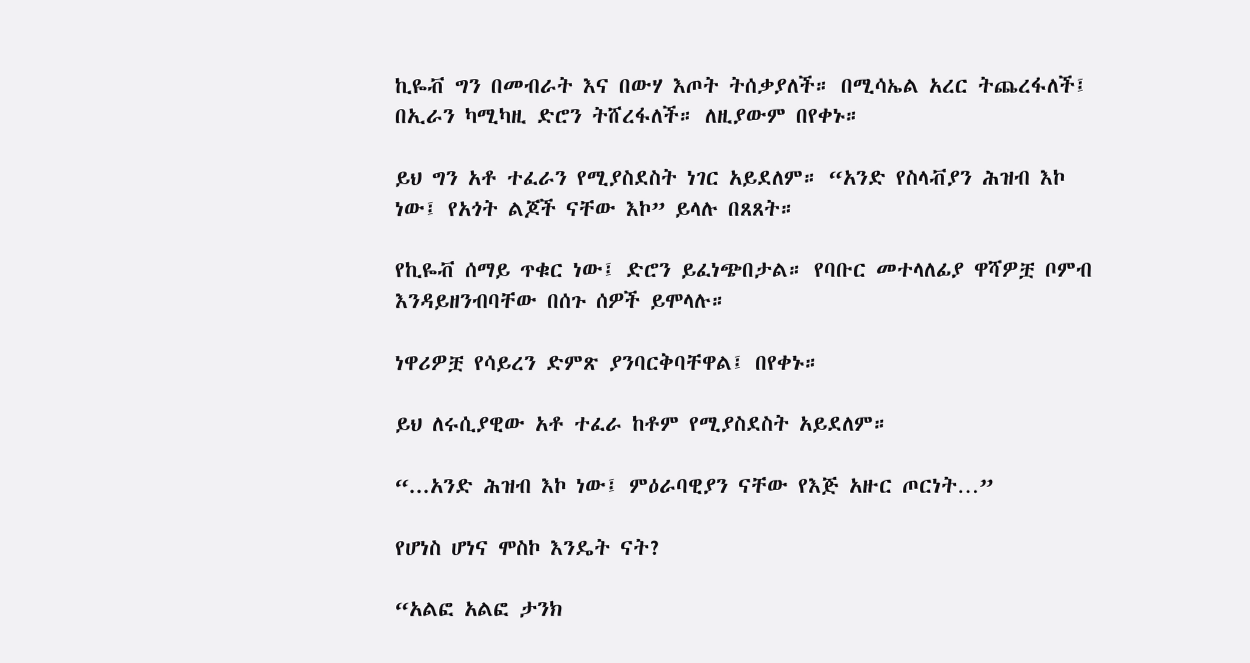ኪዬቭ ግን በመብራት እና በውሃ እጦት ትሰቃያለች። በሚሳኤል አረር ትጨረፋለች፤ በኢራን ካሚካዚ ድሮን ትሸረፋለች። ለዚያውም በየቀኑ።

ይህ ግን አቶ ተፈራን የሚያስደስት ነገር አይደለም። “አንድ የስላቭያን ሕዝብ እኮ ነው፤ የአጎት ልጆች ናቸው እኮ” ይላሉ በጸጸት።

የኪዬቭ ሰማይ ጥቁር ነው፤ ድሮን ይፈነጭበታል። የባቡር መተላለፊያ ዋሻዎቿ ቦምብ እንዳይዘንብባቸው በሰጉ ሰዎች ይሞላሉ።

ነዋሪዎቿ የሳይረን ድምጽ ያንባርቅባቸዋል፤ በየቀኑ።

ይህ ለሩሲያዊው አቶ ተፈራ ከቶም የሚያስደስት አይደለም።

“...አንድ ሕዝብ እኮ ነው፤ ምዕራባዊያን ናቸው የእጅ አዙር ጦርነት…”

የሆነስ ሆነና ሞስኮ እንዴት ናት?

“አልፎ አልፎ ታንክ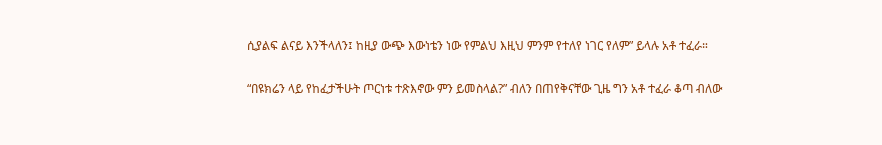ሲያልፍ ልናይ እንችላለን፤ ከዚያ ውጭ እውነቴን ነው የምልህ እዚህ ምንም የተለየ ነገር የለም” ይላሉ አቶ ተፈራ።

“በዩክሬን ላይ የከፈታችሁት ጦርነቱ ተጽእኖው ምን ይመስላል?” ብለን በጠየቅናቸው ጊዜ ግን አቶ ተፈራ ቆጣ ብለው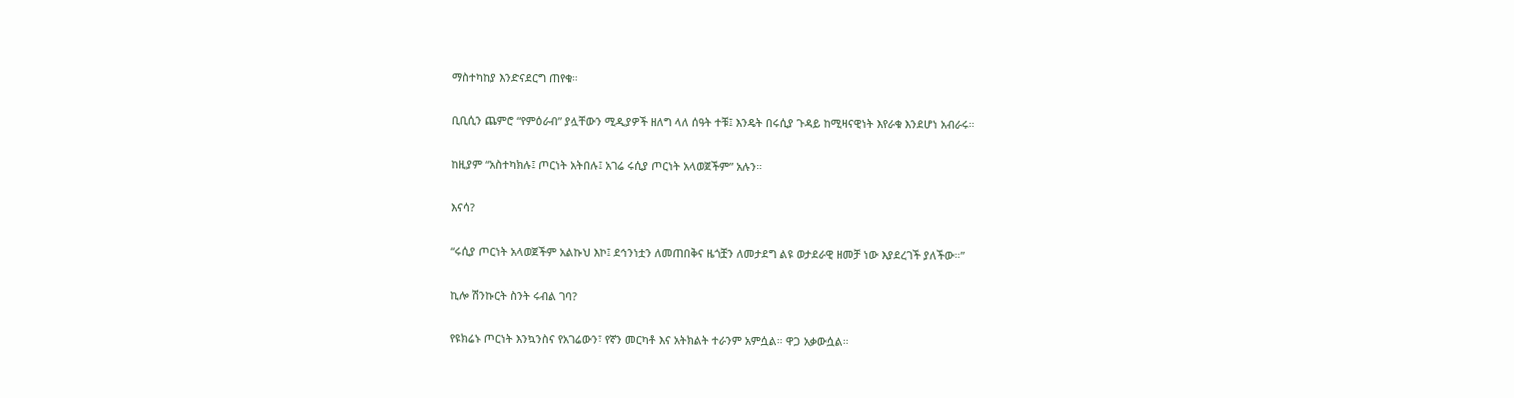ማስተካከያ እንድናደርግ ጠየቁ።

ቢቢሲን ጨምሮ “የምዕራብ” ያሏቸውን ሚዲያዎች ዘለግ ላለ ሰዓት ተቹ፤ እንዴት በሩሲያ ጉዳይ ከሚዛናዊነት እየራቁ እንደሆነ አብራሩ።

ከዚያም “አስተካክሉ፤ ጦርነት አትበሉ፤ አገሬ ሩሲያ ጦርነት አላወጀችም” አሉን።

እናሳ?

“ሩሲያ ጦርነት አላወጀችም አልኩህ እኮ፤ ደኅንነቷን ለመጠበቅና ዜጎቿን ለመታደግ ልዩ ወታደራዊ ዘመቻ ነው እያደረገች ያለችው።”

ኪሎ ሽንኩርት ስንት ሩብል ገባ?

የዩክሬኑ ጦርነት እንኳንስና የአገሬውን፣ የኛን መርካቶ እና አትክልት ተራንም አምሷል። ዋጋ አቃውሷል።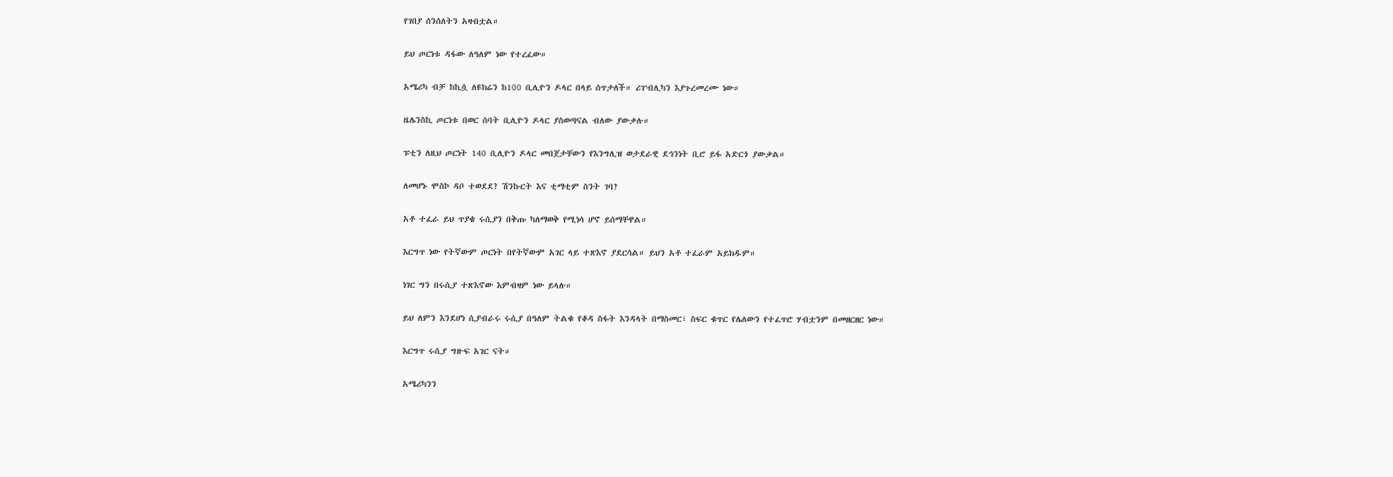የገበያ ሰንሰለትን አዛብቷል።

ይህ ጦርነቱ ዳፋው ለዓለም ነው የተረፈው።

አሜሪካ ብቻ ከኪሷ ለዩክሬን ከ100 ቢሊዮን ዶላር በላይ ሰጥታለች። ሪፐብሊካን እያጉረመረሙ ነው።

ዜሌንስኪ ጦርነቱ በወር ሰባት ቢሊዮን ዶላር ያስወጣናል ብለው ያውቃሉ።

ፑቲን ለዚህ ጦርነት 140 ቢሊዮን ዶላር መበጀታቸውን የእንግሊዝ ወታደራዊ ደኅንነት ቢሮ ይፋ አድርጎ ያውቃል።

ለመሆኑ ሞስኮ ዳቦ ተወደደ? ሽንኩርት እና ቲማቲም ስንት ገባ?

አቶ ተፈራ ይህ ጥያቄ ሩሲያን በቅጡ ካለማወቅ የሚነሳ ሆኖ ይሰማቸዋል።

እርግጥ ነው የትኛውም ጦርነት በየትኛውም አገር ላይ ተጽእኖ ያደርሳል። ይህን አቶ ተፈራም አይክዱም።

ነገር ግን በሩሲያ ተጽእኖው እምብዛም ነው ይላሉ።

ይህ ለምን እንደሆነ ሲያብራሩ ሩሲያ በዓለም ትልቁ የቆዳ ስፋት እንዳላት በማስመር፣ ስፍር ቁጥር የሌለውን የተፈጥሮ ሃብቷንም በመዘርዘር ነው።

እርግጥ ሩሲያ ግዙፍ አገር ናት።

አሜሪካንን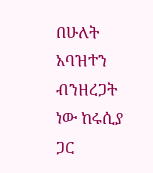በሁለት አባዝተን ብንዘረጋት ነው ከሩሲያ ጋር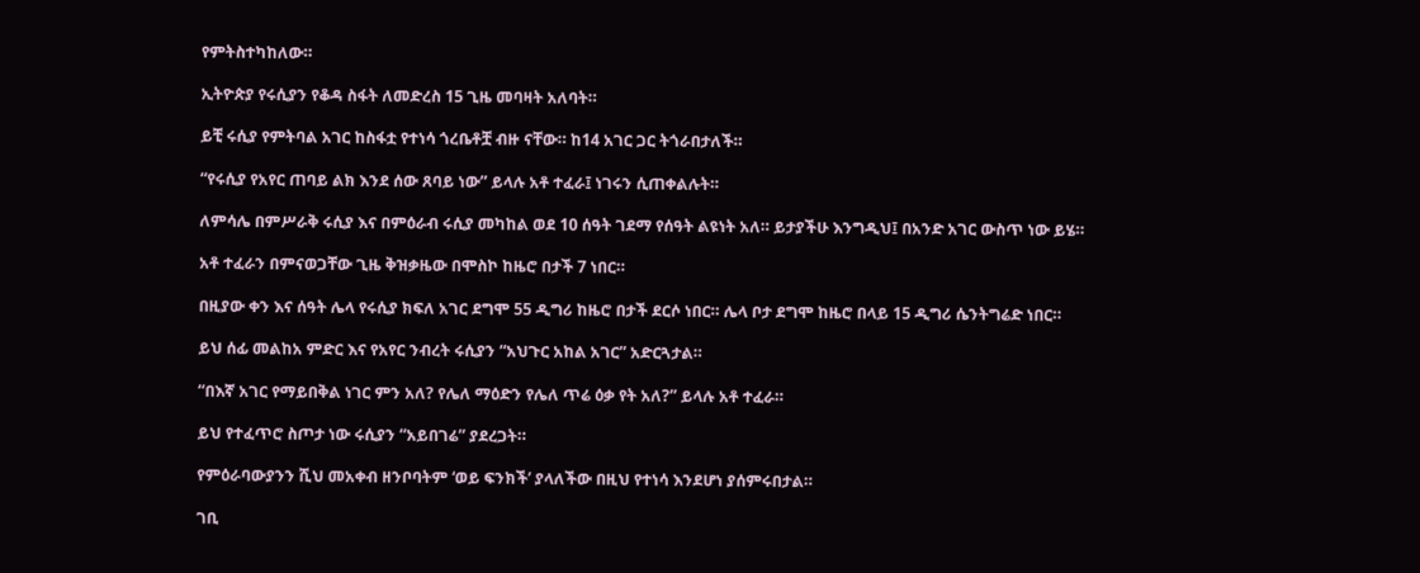የምትስተካከለው።

ኢትዮጵያ የሩሲያን የቆዳ ስፋት ለመድረስ 15 ጊዜ መባዛት አለባት።

ይቺ ሩሲያ የምትባል አገር ከስፋቷ የተነሳ ጎረቤቶቿ ብዙ ናቸው። ከ14 አገር ጋር ትጎራበታለች።

“የሩሲያ የአየር ጠባይ ልክ እንደ ሰው ጸባይ ነው” ይላሉ አቶ ተፈራ፤ ነገሩን ሲጠቀልሉት።

ለምሳሌ በምሥራቅ ሩሲያ እና በምዕራብ ሩሲያ መካከል ወደ 10 ሰዓት ገደማ የሰዓት ልዩነት አለ። ይታያችሁ እንግዲህ፤ በአንድ አገር ውስጥ ነው ይሄ።

አቶ ተፈራን በምናወጋቸው ጊዜ ቅዝቃዜው በሞስኮ ከዜሮ በታች 7 ነበር።

በዚያው ቀን እና ሰዓት ሌላ የሩሲያ ክፍለ አገር ደግሞ 55 ዲግሪ ከዜሮ በታች ደርሶ ነበር። ሌላ ቦታ ደግሞ ከዜሮ በላይ 15 ዲግሪ ሴንትግሬድ ነበር።

ይህ ሰፊ መልከአ ምድር እና የአየር ንብረት ሩሲያን “አህጉር አከል አገር” አድርጓታል።

“በእኛ አገር የማይበቅል ነገር ምን አለ? የሌለ ማዕድን የሌለ ጥሬ ዕቃ የት አለ?” ይላሉ አቶ ተፈራ።

ይህ የተፈጥሮ ስጦታ ነው ሩሲያን “አይበገሬ” ያደረጋት።

የምዕራባውያንን ሺህ መአቀብ ዘንቦባትም ‘ወይ ፍንክች’ ያላለችው በዚህ የተነሳ እንደሆነ ያሰምሩበታል።

ገቢ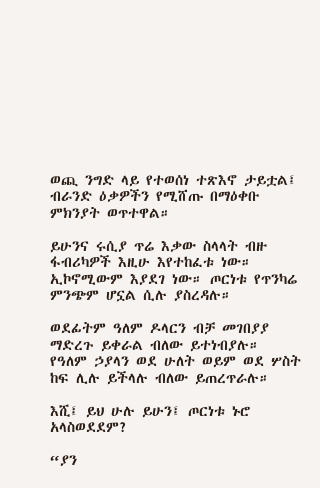ወጪ ንግድ ላይ የተወሰነ ተጽእኖ ታይቷል፤ ብራንድ ዕቃዎችን የሚሸጡ በማዕቀቡ ምክንያት ወጥተዋል።

ይሁንና ሩሲያ ጥሬ እቃው ስላላት ብዙ ፋብሪካዎች እዚሁ እየተከፈቱ ነው። ኢኮኖሚውም እያደገ ነው። ጦርነቱ የጥንካሬ ምንጭም ሆኗል ሲሉ ያስረዳሉ።

ወደፊትም ዓለም ዶላርን ብቻ መገበያያ ማድረጉ ይቀራል ብለው ይተነብያሉ። የዓለም ኃያላን ወደ ሁለት ወይም ወደ ሦስት ከፍ ሊሉ ይችላሉ ብለው ይጠረጥራሉ።

እሺ፤ ይህ ሁሉ ይሁን፤ ጦርነቱ ኑሮ አላስወደደም?

“ያን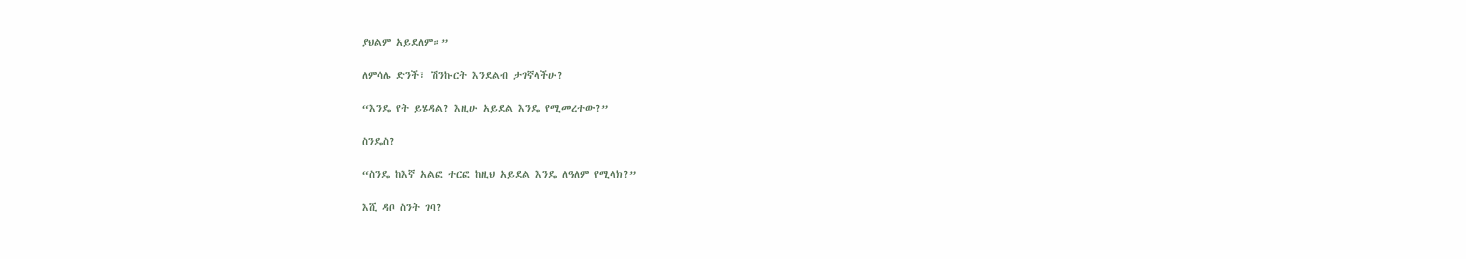ያህልም አይደለም።”

ለምሳሌ ድንች፣ ሽንኩርት እንደልብ ታገኛላችሁ?

“እንዴ የት ይሄዳል? እዚሁ አይደል እንዴ የሚመረተው?”

ስንዴስ?

“ስንዴ ከእኛ አልፎ ተርፎ ከዚህ አይደል እንዴ ለዓለም የሚላክ?”

እሺ ዳቦ ስንት ገባ?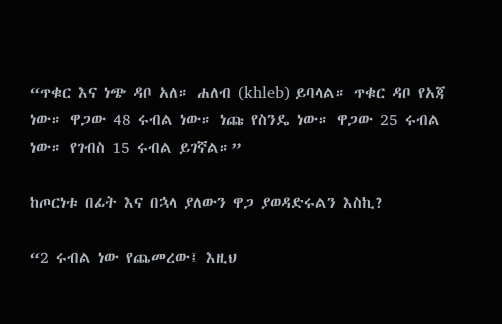“ጥቁር እና ነጭ ዳቦ አለ። ሐለብ (khleb) ይባላል። ጥቁር ዳቦ የአጃ ነው። ዋጋው 48 ሩብል ነው። ነጩ የስንዴ ነው። ዋጋው 25 ሩብል ነው። የገብስ 15 ሩብል ይገኛል።”

ከጦርነቱ በፊት እና በኋላ ያለውን ዋጋ ያወዳድሩልን እስኪ?

“2 ሩብል ነው የጨመረው፤ እዚህ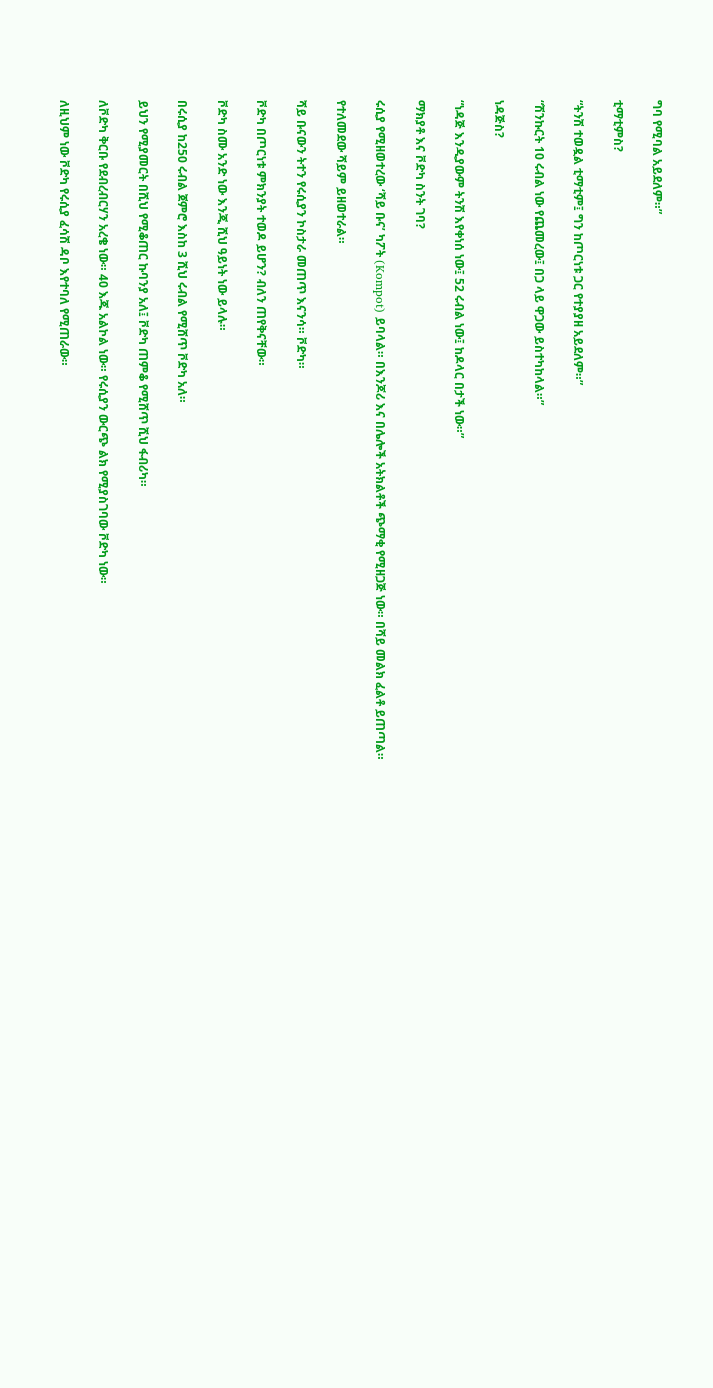ግባ የሚባል አይደለም።”

ቲማቲምስ?

“ትንሽ ተወዷል ቲማቲም፤ ግን ከጦርነቱ ጋር የተያያዘ አይደለም።”

“ሽንኩርት 10 ሩብል ነው የጨመረው፤ በጋ ላይ ዋጋው ይስተካከላል።”

ነዳጅስ?

“ነዳጅ እንዲያውም ትንሽ እየቀነሰ ነው፤ 52 ሩብል ነው፤ ከዶላር በታች ነው።”

ማክያቶ እና ቮድካ ስንት ገባ?

ሩሲያ የሚዘወተረው ‘ሻይ ቡና’ ካፖት (Kompot) ይባላል። በእንጆሪ እና በሌሎች አትክልቶች ጭማቂ የሚዘጋጅ ነው። በሻይ መልክ ፈልቶ ይጠጣል።

የተለመደው ሻይም ይዘወተራል።

ሻይ ቡናውን ትተን የሩሲያን ኮስታራ መጠጥ እናንሳ። ቮድካ።

ቮድካ በጦርነቱ ምክንያት ተወዶ ይሆን? ብለን ጠየቅናቸው።

ቮድካ ስሙ አንድ ነው እንጂ ሺህ ዓይነት ነው ይላሉ።

በሩሲያ ከ250 ሩብል ጀምሮ እስከ 3 ሺህ ሩብል የሚሸጥ ቮድካ አለ።

ይህን የሚያመርት በሺህ የሚቆጠር ኩባንያ አለ፤ ቮድካ ጠምቆ የሚሸጥ ሺህ ፋብሪካ።

ለቮድካ ቅርቡ የደብረብርሃን አረቄ ነው። 40 እጁ አልኮል ነው። የሩሲያን ውርጭ ልክ የሚያስገባው ቮድካ ነው።

ለዚህም ነው ቮድካ የሩሲያ ፈሳሽ ዳቦ እየተባለ የሚጠራው።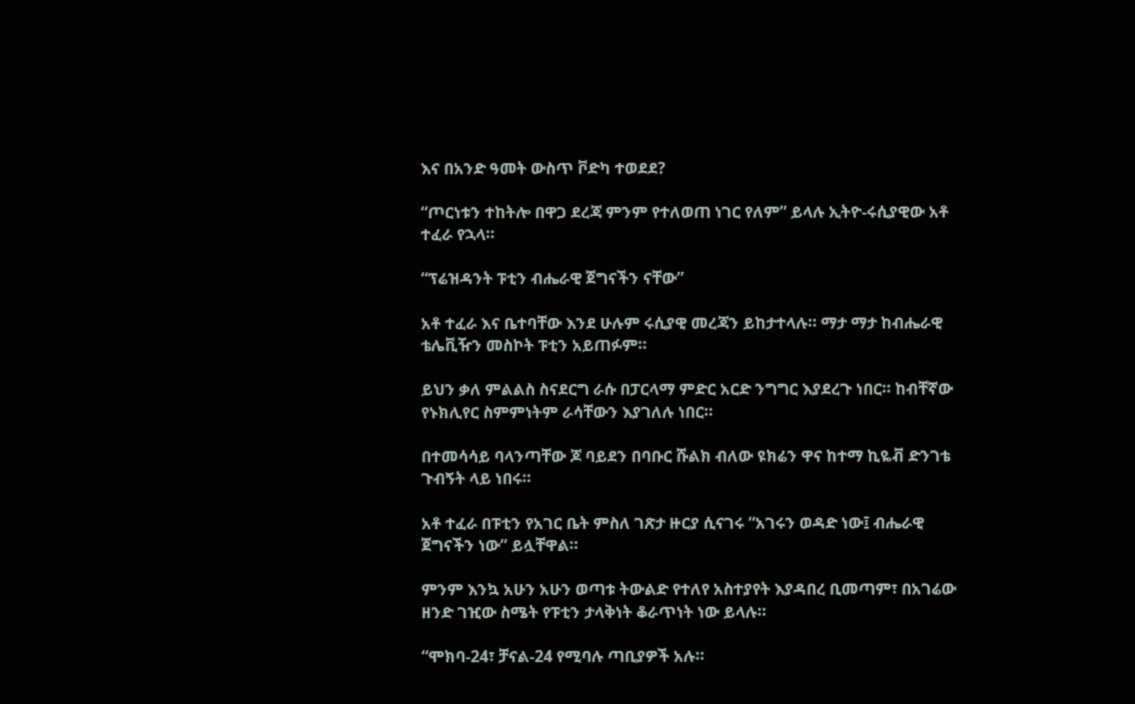እና በአንድ ዓመት ውስጥ ቮድካ ተወደደ?

“ጦርነቱን ተከትሎ በዋጋ ደረጃ ምንም የተለወጠ ነገር የለም” ይላሉ ኢትዮ-ሩሲያዊው አቶ ተፈራ የኋላ።

“ፕሬዝዳንት ፑቲን ብሔራዊ ጀግናችን ናቸው”

አቶ ተፈራ እና ቤተባቸው እንደ ሁሉም ሩሲያዊ መረጃን ይከታተላሉ። ማታ ማታ ከብሔራዊ ቴሌቪዥን መስኮት ፑቲን አይጠፉም።

ይህን ቃለ ምልልስ ስናደርግ ራሱ በፓርላማ ምድር አርድ ንግግር እያደረጉ ነበር። ከብቸኛው የኑክሊየር ስምምነትም ራሳቸውን እያገለሉ ነበር።

በተመሳሳይ ባላንጣቸው ጆ ባይደን በባቡር ሹልክ ብለው ዩክሬን ዋና ከተማ ኪዬቭ ድንገቴ ጉብኝት ላይ ነበሩ።

አቶ ተፈራ በፑቲን የአገር ቤት ምስለ ገጽታ ዙርያ ሲናገሩ “አገሩን ወዳድ ነው፤ ብሔራዊ ጀግናችን ነው” ይሏቸዋል።

ምንም እንኳ አሁን አሁን ወጣቱ ትውልድ የተለየ አስተያየት እያዳበረ ቢመጣም፣ በአገሬው ዘንድ ገዢው ስሜት የፑቲን ታላቅነት ቆራጥነት ነው ይላሉ።

“ሞክባ-24፣ ቻናል-24 የሚባሉ ጣቢያዎች አሉ።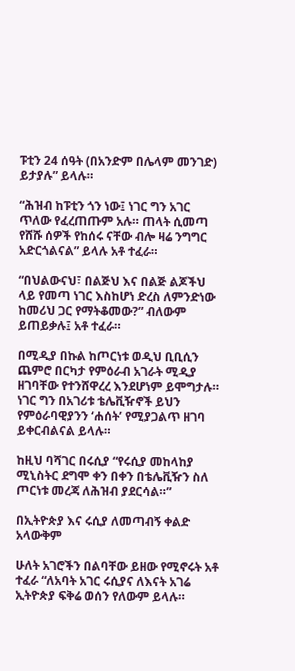ፑቲን 24 ሰዓት (በአንድም በሌላም መንገድ) ይታያሉ” ይላሉ።

“ሕዝብ ከፑቲን ጎን ነው፤ ነገር ግን አገር ጥለው የፈረጠጡም አሉ። ጠላት ሲመጣ የሸሹ ሰዎች የከሰሩ ናቸው ብሎ ዛሬ ንግግር አድርጎልናል” ይላሉ አቶ ተፈራ።

“በህልውናህ፣ በልጅህ እና በልጅ ልጆችህ ላይ የመጣ ነገር እስከሆነ ድረስ ለምንድነው ከመሪህ ጋር የማትቆመው?” ብለውም ይጠይቃሉ፤ አቶ ተፈራ።

በሚዲያ በኩል ከጦርነቱ ወዲህ ቢቢሲን ጨምሮ በርካታ የምዕራብ አገራት ሚዲያ ዘገባቸው የተንሸዋረረ እንደሆነም ይሞግታሉ። ነገር ግን በአገሪቱ ቴሌቪዥኖች ይህን የምዕራባዊያንን ‘ሐሰት’ የሚያጋልጥ ዘገባ ይቀርብልናል ይላሉ።

ከዚህ ባሻገር በሩሲያ “የሩሲያ መከላከያ ሚኒስትር ደግሞ ቀን በቀን በቴሌቪዥን ስለ ጦርነቱ መረጃ ለሕዝብ ያደርሳል።”

በኢትዮጵያ እና ሩሲያ ለመጣብኝ ቀልድ አላውቅም

ሁለት አገሮችን በልባቸው ይዘው የሚኖሩት አቶ ተፈራ “ለአባት አገር ሩሲያና ለእናት አገሬ ኢትዮጵያ ፍቅሬ ወሰን የለውም ይላሉ።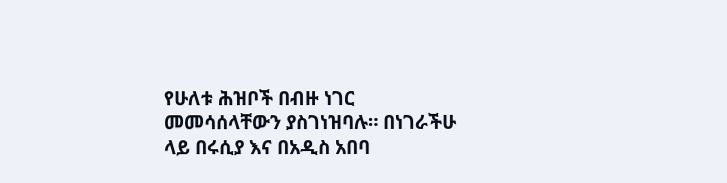የሁለቱ ሕዝቦች በብዙ ነገር መመሳሰላቸውን ያስገነዝባሉ። በነገራችሁ ላይ በሩሲያ እና በአዲስ አበባ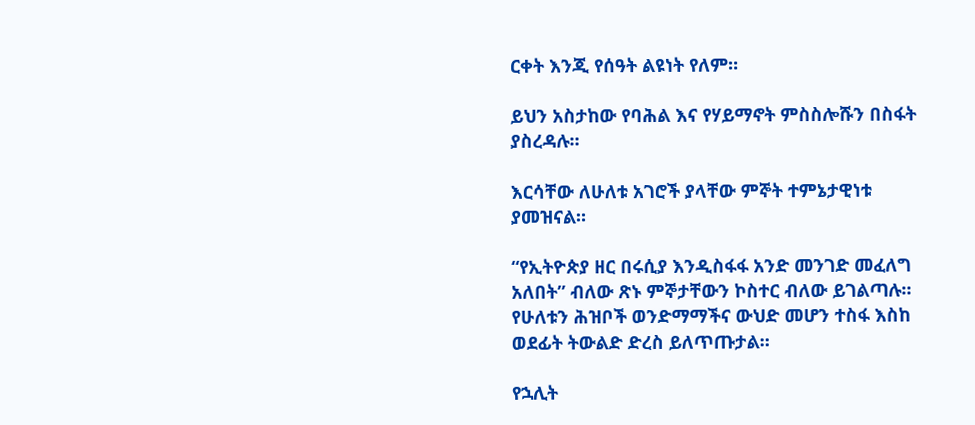ርቀት እንጂ የሰዓት ልዩነት የለም።

ይህን አስታከው የባሕል እና የሃይማኖት ምስስሎሹን በስፋት ያስረዳሉ።

እርሳቸው ለሁለቱ አገሮች ያላቸው ምኞት ተምኔታዊነቱ ያመዝናል።

“የኢትዮጵያ ዘር በሩሲያ እንዲስፋፋ አንድ መንገድ መፈለግ አለበት” ብለው ጽኑ ምኞታቸውን ኮስተር ብለው ይገልጣሉ። የሁለቱን ሕዝቦች ወንድማማችና ውህድ መሆን ተስፋ እስከ ወደፊት ትውልድ ድረስ ይለጥጡታል።

የኋሊት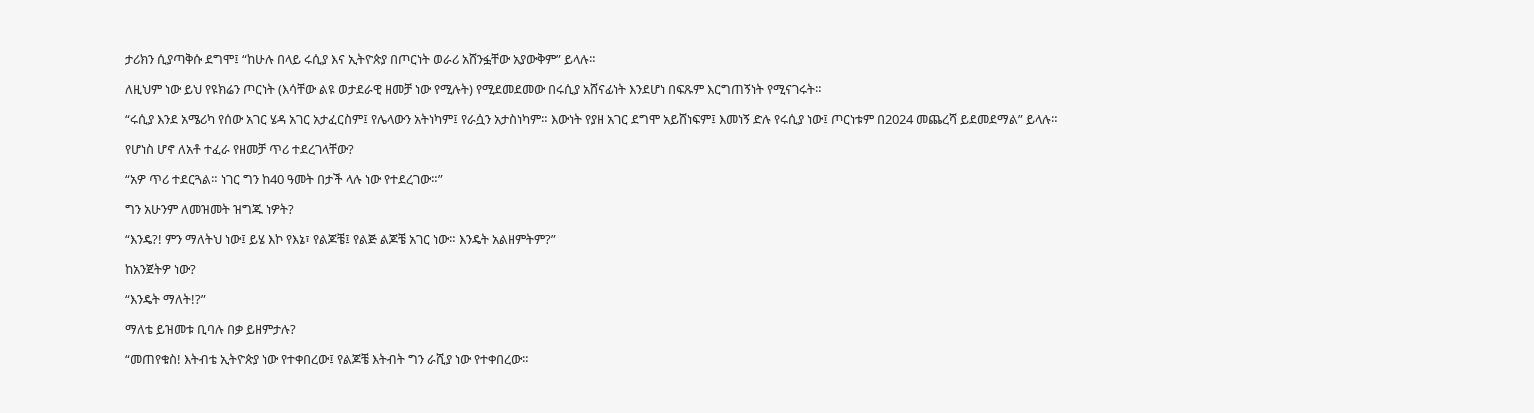ታሪክን ሲያጣቅሱ ደግሞ፤ “ከሁሉ በላይ ሩሲያ እና ኢትዮጵያ በጦርነት ወራሪ አሸንፏቸው አያውቅም” ይላሉ።

ለዚህም ነው ይህ የዩክሬን ጦርነት (እሳቸው ልዩ ወታደራዊ ዘመቻ ነው የሚሉት) የሚደመደመው በሩሲያ አሸናፊነት እንደሆነ በፍጹም እርግጠኝነት የሚናገሩት።

“ሩሲያ እንደ አሜሪካ የሰው አገር ሄዳ አገር አታፈርስም፤ የሌላውን አትነካም፤ የራሷን አታስነካም። እውነት የያዘ አገር ደግሞ አይሸነፍም፤ እመነኝ ድሉ የሩሲያ ነው፤ ጦርነቱም በ2024 መጨረሻ ይደመደማል” ይላሉ።

የሆነስ ሆኖ ለአቶ ተፈራ የዘመቻ ጥሪ ተደረገላቸው?

“አዎ ጥሪ ተደርጓል። ነገር ግን ከ40 ዓመት በታች ላሉ ነው የተደረገው።”

ግን አሁንም ለመዝመት ዝግጁ ነዎት?

“እንዴ?! ምን ማለትህ ነው፤ ይሄ እኮ የእኔ፣ የልጆቼ፤ የልጅ ልጆቼ አገር ነው። እንዴት አልዘምትም?”

ከአንጀትዎ ነው?

“እንዴት ማለት!?”

ማለቴ ይዝመቱ ቢባሉ በቃ ይዘምታሉ?

“መጠየቁስ! እትብቴ ኢትዮጵያ ነው የተቀበረው፤ የልጆቼ እትብት ግን ራሺያ ነው የተቀበረው።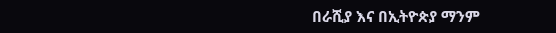በራሺያ እና በኢትዮጵያ ማንም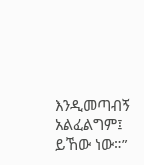እንዲመጣብኝ አልፈልግም፤ ይኸው ነው።”